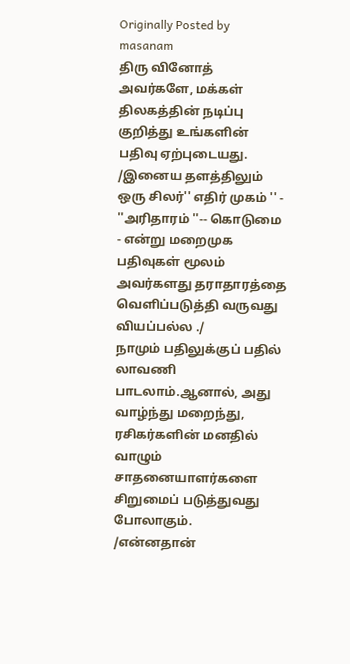Originally Posted by
masanam
திரு வினோத் அவர்களே, மக்கள் திலகத்தின் நடிப்பு குறித்து உங்களின் பதிவு ஏற்புடையது.
/இனைய தளத்திலும் ஒரு சிலர்'' எதிர் முகம் '' - ''அரிதாரம் ''-- கொடுமை - என்று மறைமுக பதிவுகள் மூலம் அவர்களது தராதாரத்தை வெளிப்படுத்தி வருவது வியப்பல்ல ./
நாமும் பதிலுக்குப் பதில் லாவணி பாடலாம்.ஆனால், அது வாழ்ந்து மறைந்து, ரசிகர்களின் மனதில் வாழும் சாதனையாளர்களை சிறுமைப் படுத்துவது போலாகும்.
/என்னதான்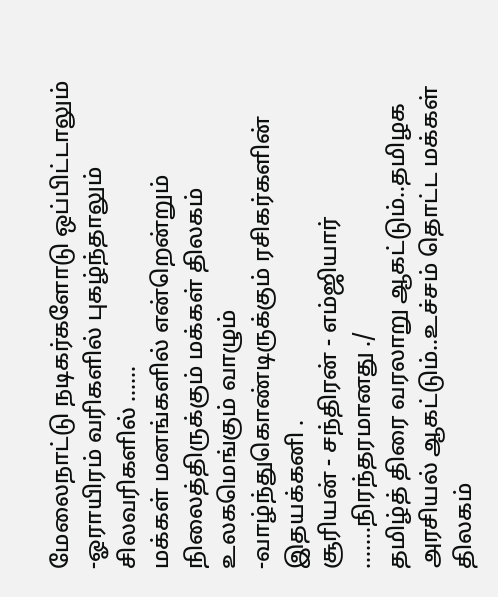மேலைநாட்டு நடிகர்களோடு ஒப்பிட்டாலும் -ஓராயிரம் வரிகளில் புகழ்ந்தாலும்
சிலவரிகளில் ......
மக்கள் மனங்களில் என்றென்றும் நிலைத்திருக்கும் மக்கள் திலகம்
உலகமெங்கும் வாழும் -வாழ்ந்துகொண்டிருக்கும் ரசிகர்களின் இதயக்கனி .
சூரியன் - சந்திரன் - எம்ஜியார் .......நிரந்தரமானது ./
தமிழ்த் திரை வரலாறு ஆகட்டும்..தமிழக அரசியல் ஆகட்டும்..உச்சம் தொட்ட மக்கள் திலகம்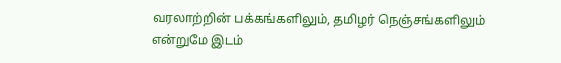வரலாற்றின் பக்கங்களிலும், தமிழர் நெஞ்சங்களிலும் என்றுமே இடம்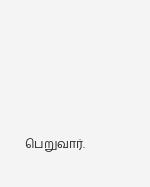பெறுவார்.